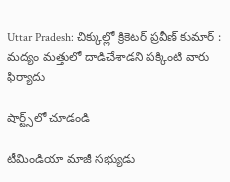Uttar Pradesh: చిక్కుల్లో క్రికెటర్ ప్రవీణ్ కుమార్ : మద్యం మత్తులో దాడిచేశాడని పక్కింటి వారు ఫిర్యాదు

షార్ట్స్‌లో చూడండి

టీమిండియా మాజీ సభ్యుడు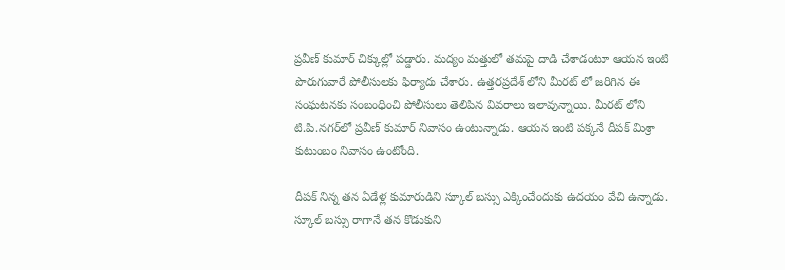ప్రవీణ్ కుమార్ చిక్కుల్లో పడ్డారు. మద్యం మత్తులో తమపై దాడి చేశాడంటూ ఆయన ఇంటి పొరుగువారే పోలీసులకు ఫిర్యాదు చేశారు. ఉత్తరప్రదేశ్ లోని మీరట్ లో జరిగిన ఈ సంఘటనకు సంబంధించి పోలీసులు తెలిపిన వివరాలు ఇలావున్నాయి. మీరట్ లోని టి.పి.నగర్‌లో ప్రవీణ్ కుమార్ నివాసం ఉంటున్నాడు. ఆయన ఇంటి పక్కనే దీపక్ మిశ్రా కుటుంబం నివాసం ఉంటోంది.

దీపక్ నిన్న తన ఏడేళ్ల కుమారుడిని స్కూల్ బస్సు ఎక్కించేందుకు ఉదయం వేచి ఉన్నాడు. స్కూల్ బస్సు రాగానే తన కొడుకుని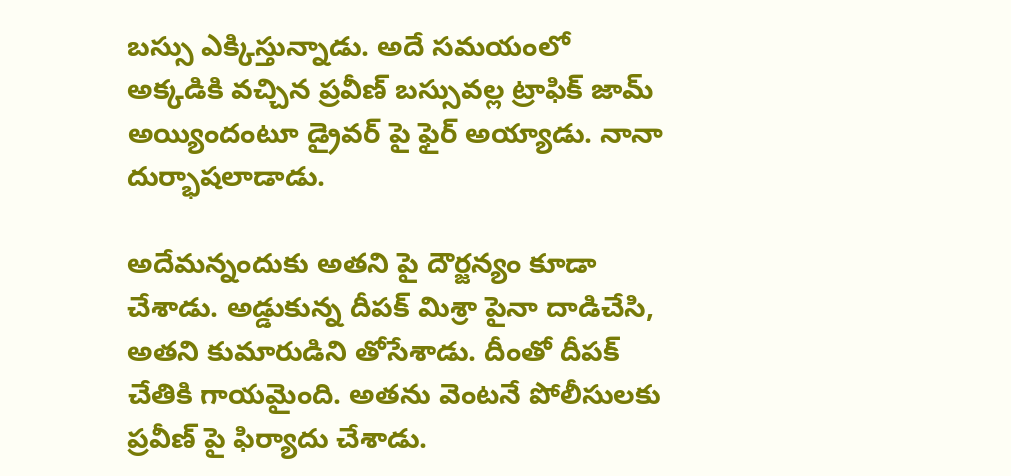బస్సు ఎక్కిస్తున్నాడు. అదే సమయంలో అక్కడికి వచ్చిన ప్రవీణ్ బస్సువల్ల ట్రాఫిక్ జామ్ అయ్యిందంటూ డ్రైవర్ పై ఫైర్ అయ్యాడు. నానా దుర్భాషలాడాడు.

అదేమన్నందుకు అతని పై దౌర్జన్యం కూడా చేశాడు. అడ్డుకున్న దీపక్ మిశ్రా పైనా దాడిచేసి, అతని కుమారుడిని తోసేశాడు. దీంతో దీపక్ చేతికి గాయమైంది. అతను వెంటనే పోలీసులకు ప్రవీణ్ పై ఫిర్యాదు చేశాడు.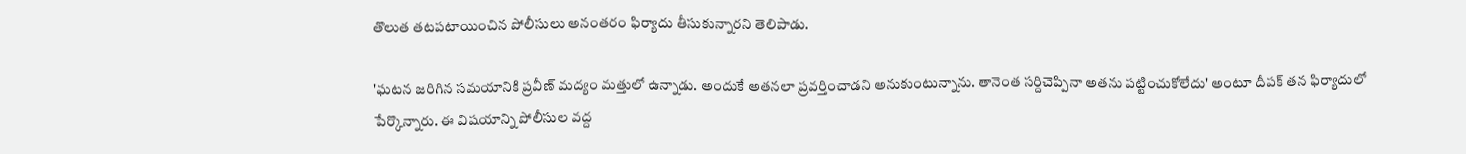తొలుత తటపటాయించిన పోలీసులు అనంతరం ఫిర్యాదు తీసుకున్నారని తెలిపాడు.

'ఘటన జరిగిన సమయానికి ప్రవీణ్ మద్యం మత్తులో ఉన్నాడు. అందుకే అతనలా ప్రవర్తించాడని అనుకుంటున్నాను. తానెంత సర్దిచెప్పినా అతను పట్టించుకోలేదు' అంటూ దీపక్ తన ఫిర్యాదులో పేర్కొన్నారు. ఈ విషయాన్ని పోలీసుల వద్ద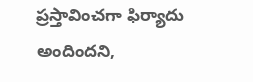ప్రస్తావించగా ఫిర్యాదు అందిందని,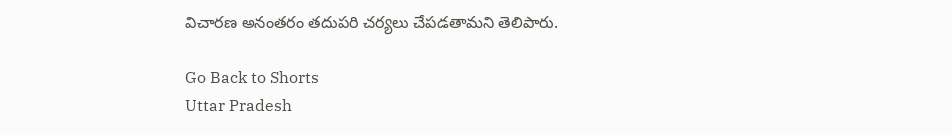విచారణ అనంతరం తదుపరి చర్యలు చేపడతామని తెలిపారు.

Go Back to Shorts
Uttar Pradesh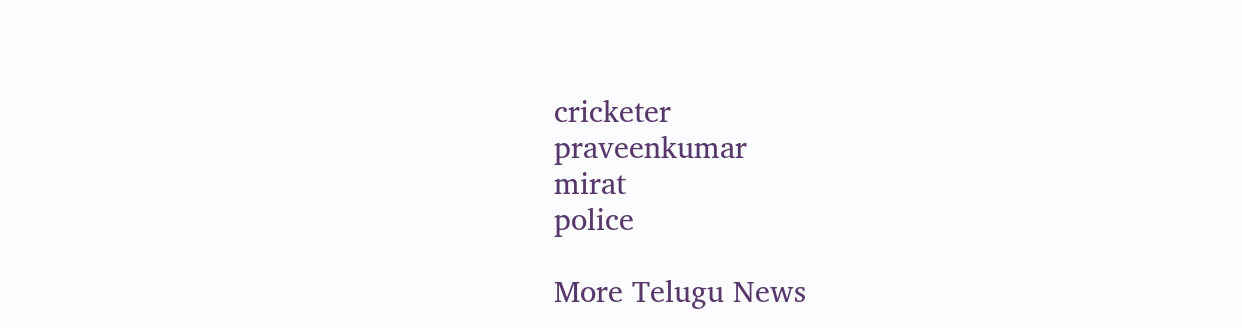cricketer
praveenkumar
mirat
police

More Telugu News